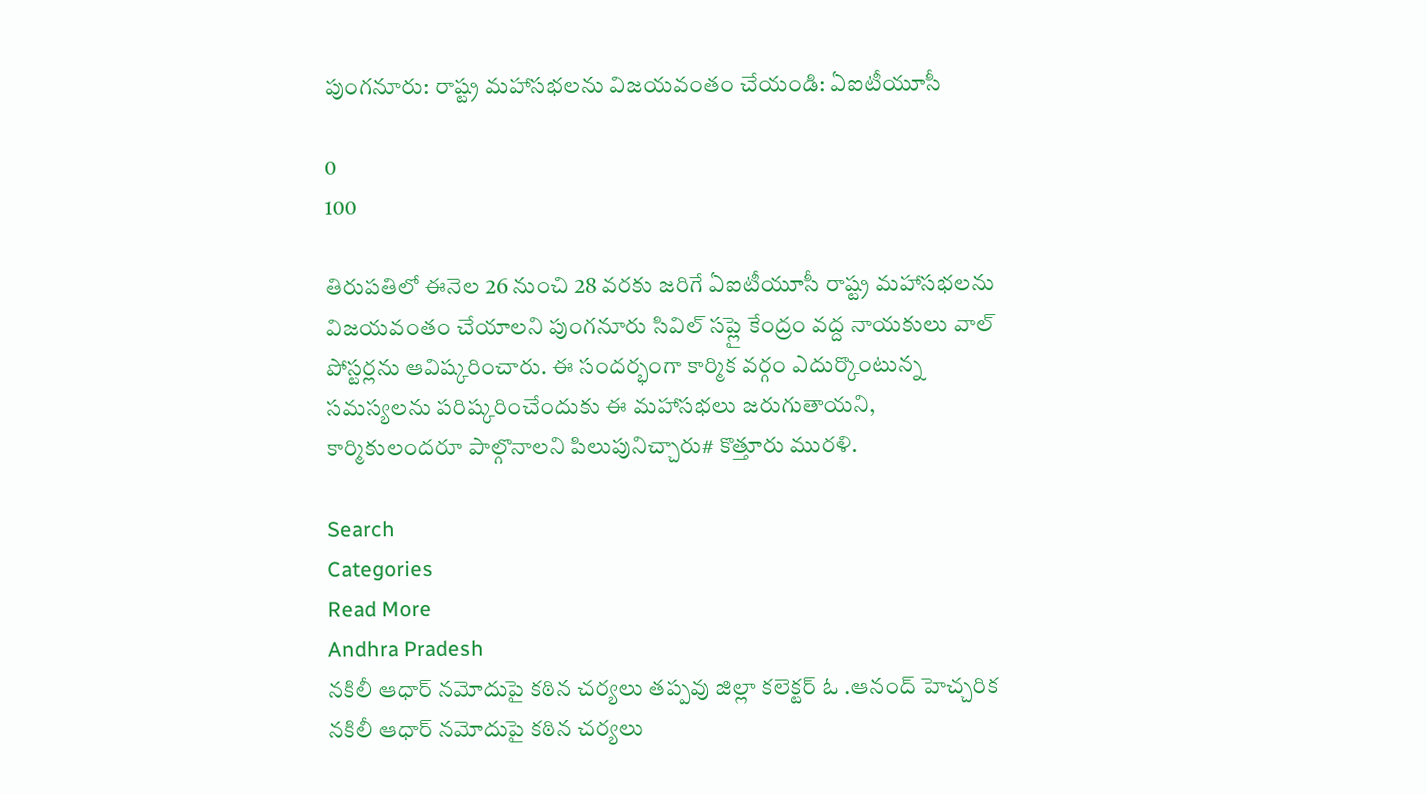పుంగనూరు: రాష్ట్ర మహాసభలను విజయవంతం చేయండి: ఏఐటీయూసీ

0
100

తిరుపతిలో ఈనెల 26 నుంచి 28 వరకు జరిగే ఏఐటీయూసీ రాష్ట్ర మహాసభలను విజయవంతం చేయాలని పుంగనూరు సివిల్ సప్లై కేంద్రం వద్ద నాయకులు వాల్ పోస్టర్లను ఆవిష్కరించారు. ఈ సందర్భంగా కార్మిక వర్గం ఎదుర్కొంటున్న సమస్యలను పరిష్కరించేందుకు ఈ మహాసభలు జరుగుతాయని, కార్మికులందరూ పాల్గొనాలని పిలుపునిచ్చారు# కొత్తూరు మురళి.

Search
Categories
Read More
Andhra Pradesh
నకిలీ ఆధార్ నమోదుపై కఠిన చర్యలు తప్పవు జిల్లా కలెక్టర్ ఓ .ఆనంద్ హెచ్చరిక
నకిలీ ఆధార్ నమోదుపై కఠిన చర్యలు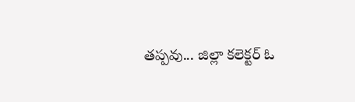తప్పవు... జిల్లా కలెక్టర్ ఓ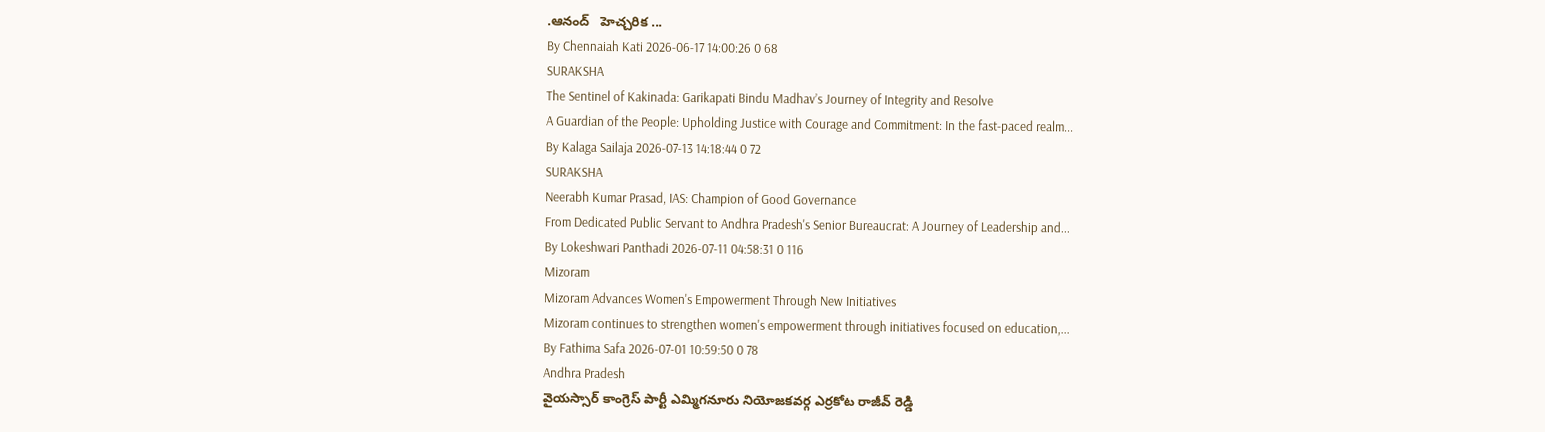.ఆనంద్   హెచ్చరిక ...
By Chennaiah Kati 2026-06-17 14:00:26 0 68
SURAKSHA
The Sentinel of Kakinada: Garikapati Bindu Madhav’s Journey of Integrity and Resolve
A Guardian of the People: Upholding Justice with Courage and Commitment: In the fast-paced realm...
By Kalaga Sailaja 2026-07-13 14:18:44 0 72
SURAKSHA
Neerabh Kumar Prasad, IAS: Champion of Good Governance
From Dedicated Public Servant to Andhra Pradesh's Senior Bureaucrat: A Journey of Leadership and...
By Lokeshwari Panthadi 2026-07-11 04:58:31 0 116
Mizoram
Mizoram Advances Women's Empowerment Through New Initiatives
Mizoram continues to strengthen women's empowerment through initiatives focused on education,...
By Fathima Safa 2026-07-01 10:59:50 0 78
Andhra Pradesh
వైయస్సార్ కాంగ్రెస్ పార్టీ ఎమ్మిగనూరు నియోజకవర్గ ఎర్రకోట రాజీవ్ రెడ్డి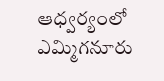ఆధ్వర్యంలో
ఎమ్మిగనూరు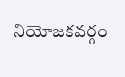నియోజకవర్గం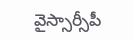వైస్సార్సీపీ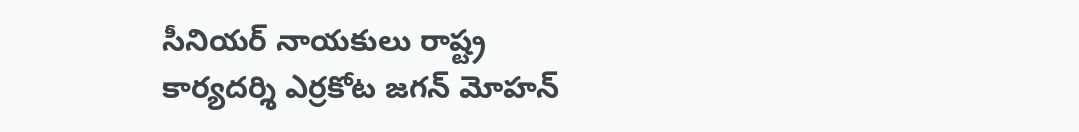సీనియర్ నాయకులు రాష్ట్ర కార్యదర్శి ఎర్రకోట జగన్ మోహన్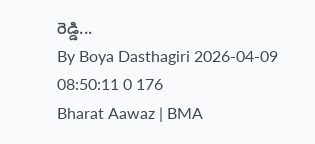రెడ్డి...
By Boya Dasthagiri 2026-04-09 08:50:11 0 176
Bharat Aawaz | BMA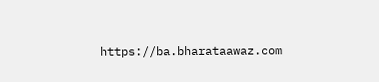https://ba.bharataawaz.com